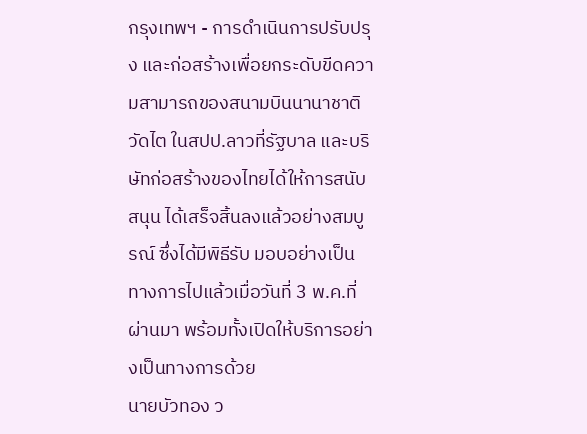กรุงเทพฯ - การดำเนินการปรับปรุง และก่อสร้างเพื่อยกระดับขีดความสามารถของสนามบินนานาชาติวัดไต ในสปป.ลาวที่รัฐบาล และบริษัทก่อสร้างของไทยได้ให้การสนับสนุน ได้เสร็จสิ้นลงแล้วอย่างสมบูรณ์ ซึ่งได้มีพิธีรับ มอบอย่างเป็นทางการไปแล้วเมื่อวันที่ 3 พ.ค.ที่ผ่านมา พร้อมทั้งเปิดให้บริการอย่างเป็นทางการด้วย
นายบัวทอง ว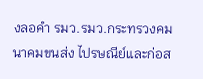งลอคำ รมว.รมว.กระทรวงคมนาคมขนส่ง ไปรษณีย์และก่อส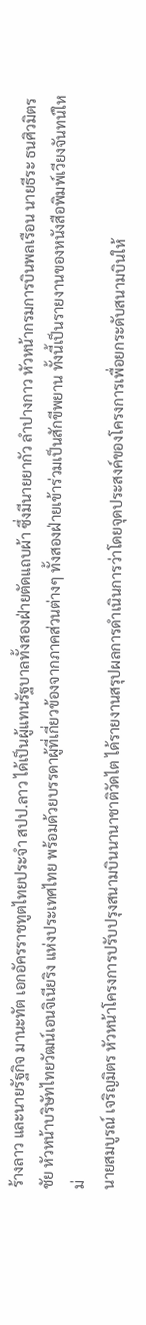ร้างลาว และนายรัฐกิจ มานะทัต เอกอัครราชทูตไทยประจำ สปป.ลาว ได้เป็นผู้แทนรัฐบาลทั้งสองฝ่ายตัดแถบผ้า ซึ่งมีนายยากัว ลำปางกาว หัวหน้ากรมการบินพลเรือน นายธีระ ธนศิวมิตรชัย หัวหน้าบริษัทไทยวัฒน์เอนจิเนียริง แห่งประเทศไทย พร้อมด้วยบรรดาผู้ที่เกี่ยวข้องจากภาคส่วนต่างๆ ทั้งสองฝ่ายเข้าร่วมเป็นสักขีพยาน ทั้งนี้เป็นรายงานของหนังสือพิมพ์เวียงจันทน์ใหม่
นายสมบูรณ์ เจริญมิตร หัวหน้าโครงการปรับปรุงสนามบินนานาชาติวัดไต ได้รายงานสรุปผลการดำเนินการว่าโดยจุดประสงค์ของโครงการเพื่อยกระดับสนามบินให้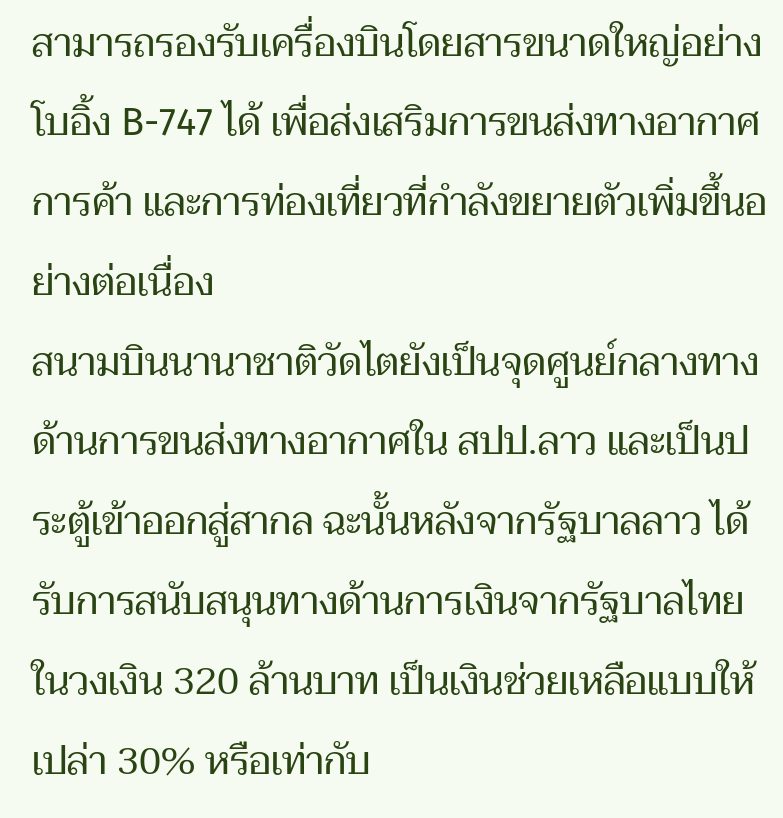สามารถรองรับเครื่องบินโดยสารขนาดใหญ่อย่างโบอิ้ง B-747 ได้ เพื่อส่งเสริมการขนส่งทางอากาศ การค้า และการท่องเที่ยวที่กำลังขยายตัวเพิ่มขึ้นอย่างต่อเนื่อง
สนามบินนานาชาติวัดไตยังเป็นจุดศูนย์กลางทางด้านการขนส่งทางอากาศใน สปป.ลาว และเป็นประตู้เข้าออกสู่สากล ฉะนั้นหลังจากรัฐบาลลาว ได้รับการสนับสนุนทางด้านการเงินจากรัฐบาลไทย ในวงเงิน 320 ล้านบาท เป็นเงินช่วยเหลือแบบให้เปล่า 30% หรือเท่ากับ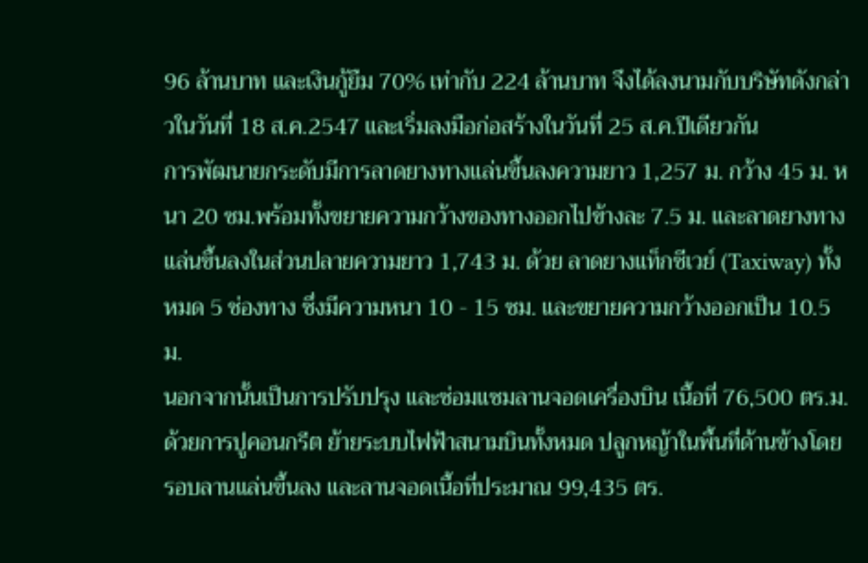96 ล้านบาท และเงินกู้ยืม 70% เท่ากับ 224 ล้านบาท จึงได้ลงนามกับบริษัทดังกล่าวในวันที่ 18 ส.ค.2547 และเริ่มลงมือก่อสร้างในวันที่ 25 ส.ค.ปีเดียวกัน
การพัฒนายกระดับมีการลาดยางทางแล่นขึ้นลงความยาว 1,257 ม. กว้าง 45 ม. หนา 20 ซม.พร้อมทั้งขยายความกว้างของทางออกไปข้างละ 7.5 ม. และลาดยางทางแล่นขึ้นลงในส่วนปลายความยาว 1,743 ม. ด้วย ลาดยางแท็กซีเวย์ (Taxiway) ทั้งหมด 5 ช่องทาง ซึ่งมีความหนา 10 - 15 ซม. และขยายความกว้างออกเป็น 10.5 ม.
นอกจากนั้นเป็นการปรับปรุง และซ่อมแซมลานจอดเครื่องบิน เนื้อที่ 76,500 ตร.ม.ด้วยการปูคอนกรีต ย้ายระบบไฟฟ้าสนามบินทั้งหมด ปลูกหญ้าในพื้นที่ด้านข้างโดยรอบลานแล่นขึ้นลง และลานจอดเนื้อที่ประมาณ 99,435 ตร.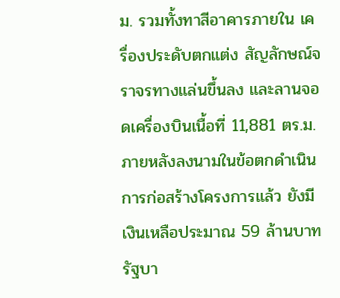ม. รวมทั้งทาสีอาคารภายใน เครื่องประดับตกแต่ง สัญลักษณ์จราจรทางแล่นขึ้นลง และลานจอดเครื่องบินเนื้อที่ 11,881 ตร.ม.
ภายหลังลงนามในข้อตกดำเนินการก่อสร้างโครงการแล้ว ยังมีเงินเหลือประมาณ 59 ล้านบาท รัฐบา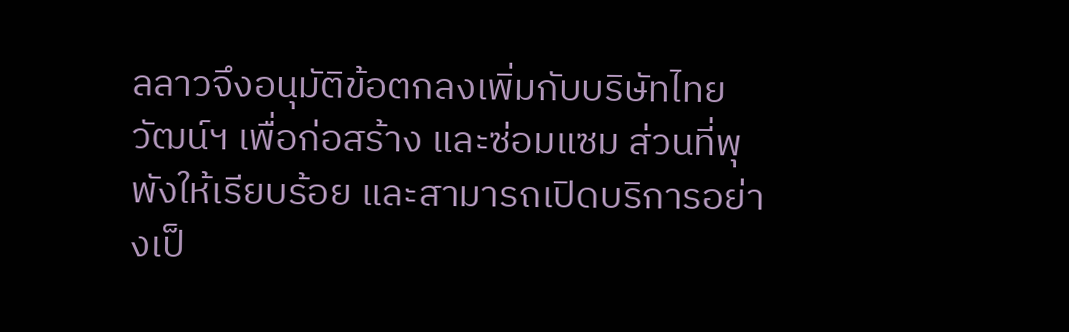ลลาวจึงอนุมัติข้อตกลงเพิ่มกับบริษัทไทยวัฒน์ฯ เพื่อก่อสร้าง และซ่อมแซม ส่วนที่พุพังให้เรียบร้อย และสามารถเปิดบริการอย่างเป็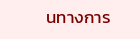นทางการ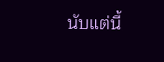นับแต่นี้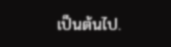เป็นต้นไป.